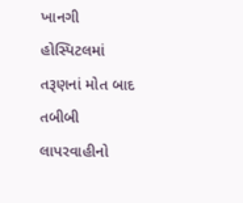ખાનગી હોસ્પિટલમાં તરૂણનાં મોત બાદ તબીબી લાપરવાહીનો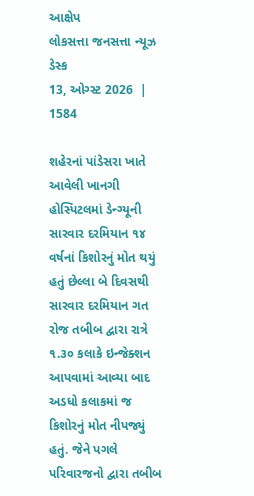આક્ષેપ
લોકસત્તા જનસત્તા ન્યૂઝ ડેસ્ક
13, ઓગ્સ્ટ 2026  |   1584

શહેરનાં પાંડેસરા ખાતે આવેલી ખાનગી હોસ્પિટલમાં ડેન્ગ્યૂની સારવાર દરમિયાન ૧૪ વર્ષનાં કિશોરનું મોત થયું હતું છેલ્લા બે દિવસથી સારવાર દરમિયાન ગત રોજ તબીબ દ્વારા રાત્રે ૧.૩૦ કલાકે ઇન્જેક્શન આપવામાં આવ્યા બાદ અડધો કલાકમાં જ કિશોરનું મોત નીપજ્યું હતું. જેને પગલે પરિવારજનો દ્વારા તબીબ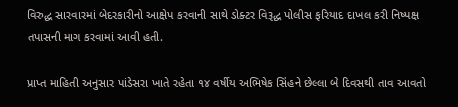વિરુદ્ધ સારવારમાં બેદરકારીનો આક્ષેપ કરવાની સાથે ડોક્ટર વિરૂદ્ધ પોલીસ ફરિયાદ દાખલ કરી નિષ્પક્ષ તપાસની માગ કરવામાં આવી હતી.

પ્રાપ્ત માહિતી અનુસાર પાંડેસરા ખાતે રહેતા ૧૪ વર્ષીય અભિષેક સિંહને છેલ્લા બે દિવસથી તાવ આવતો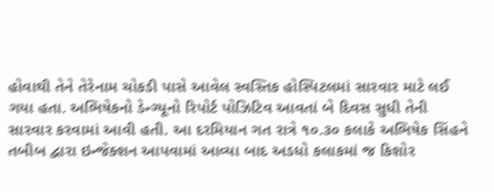હોવાથી તેને તેરેનામ ચોકડી પાસે આવેલ સ્વસ્તિક હોસ્પિટલમાં સારવાર માટે લઈ ગયા હતા. અભિષેકનો ડેન્ગ્યૂનો રિપોર્ટ પોઝિટિવ આવતાં બે દિવસ સુધી તેની સારવાર કરવામાં આવી હતી. આ દરમિયાન ગત રાત્રે ૧૦.૩૦ કલાકે અભિષેક સિંહને તબીબ દ્વારા ઇન્જેક્શન આપવામાં આવ્યા બાદ અડધો કલાકમાં જ કિશોર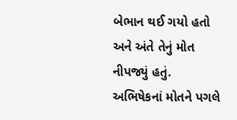બેભાન થઈ ગયો હતો અને અંતે તેનું મોત નીપજ્યું હતું. અભિષેકનાં મોતને પગલે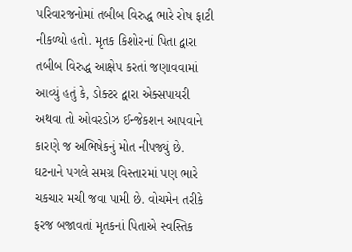પરિવારજનોમાં તબીબ વિરુદ્ધ ભારે રોષ ફાટી નીકળ્યો હતો. મૃતક કિશોરનાં પિતા દ્વારા તબીબ વિરુદ્ધ આક્ષેપ કરતાં જણાવવામાં આવ્યું હતું કે, ડોક્ટર દ્વારા એક્સપાયરી અથવા તો ઓવરડોઝ ઈન્જેકશન આપવાને કારણે જ અભિષેકનું મોત નીપજ્યું છે. ઘટનાને પગલે સમગ્ર વિસ્તારમાં પણ ભારે ચકચાર મચી જવા પામી છે. વોચમેન તરીકે ફરજ બજાવતાં મૃતકનાં પિતાએ સ્વસ્તિક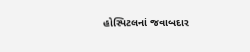હોસ્પિટલનાં જવાબદાર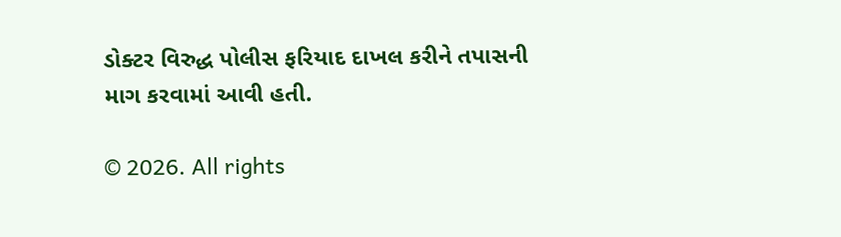ડોક્ટર વિરુદ્ધ પોલીસ ફરિયાદ દાખલ કરીને તપાસની માગ કરવામાં આવી હતી.

© 2026. All rights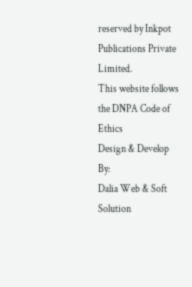reserved by Inkpot Publications Private Limited.
This website follows the DNPA Code of Ethics
Design & Develop By:
Dalia Web & Soft Solution